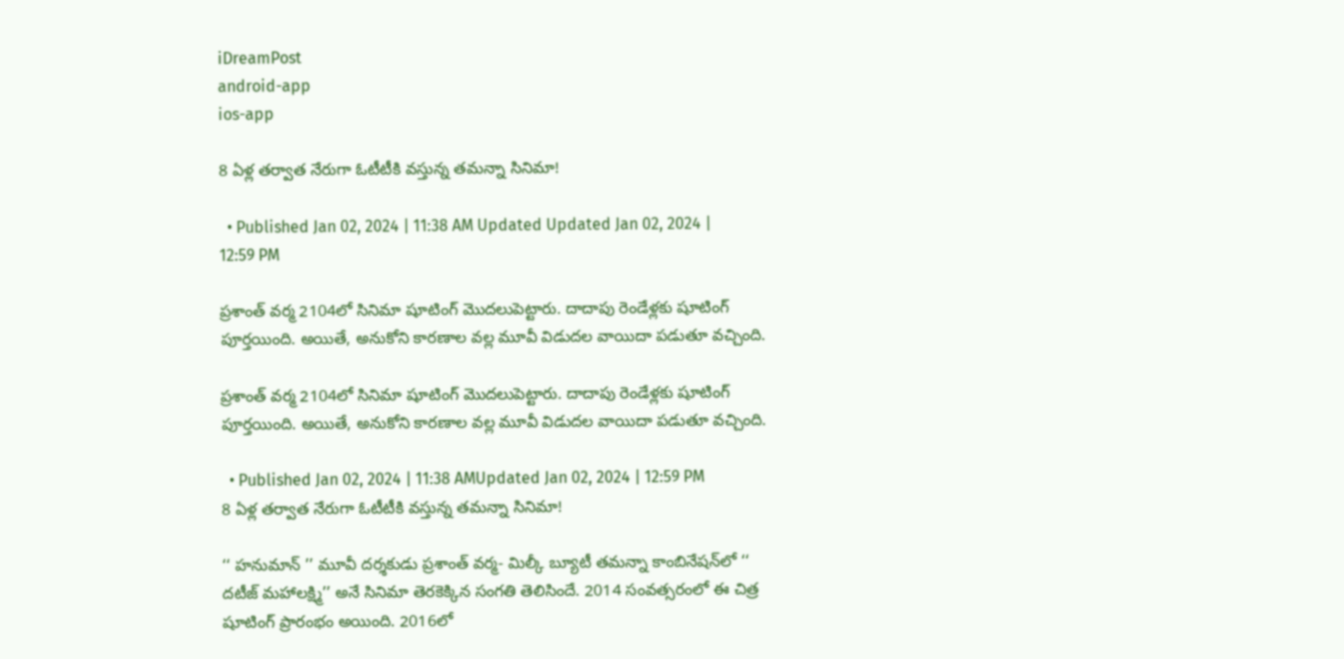iDreamPost
android-app
ios-app

8 ఏళ్ల తర్వాత నేరుగా ఓటీటీకి వస్తున్న తమన్నా సినిమా!

  • Published Jan 02, 2024 | 11:38 AM Updated Updated Jan 02, 2024 | 12:59 PM

ప్రశాంత్‌ వర్మ 2104లో సినిమా షూటింగ్‌ మొదలుపెట్టారు. దాదాపు రెండేళ్లకు షూటింగ్‌ పూర్తయింది. అయితే, అనుకోని కారణాల వల్ల మూవీ విడుదల వాయిదా పడుతూ వచ్చింది.

ప్రశాంత్‌ వర్మ 2104లో సినిమా షూటింగ్‌ మొదలుపెట్టారు. దాదాపు రెండేళ్లకు షూటింగ్‌ పూర్తయింది. అయితే, అనుకోని కారణాల వల్ల మూవీ విడుదల వాయిదా పడుతూ వచ్చింది.

  • Published Jan 02, 2024 | 11:38 AMUpdated Jan 02, 2024 | 12:59 PM
8 ఏళ్ల తర్వాత నేరుగా ఓటీటీకి వస్తున్న తమన్నా సినిమా!

‘‘ హనుమాన్‌ ’’ మూవీ దర్శకుడు ప్రశాంత్‌ వర్మ- మిల్కీ బ్యూటీ తమన్నా కాంబినేషన్‌లో ‘‘ దటీజ్‌ మహాలక్ష్మి’’ అనే సినిమా తెరకెక్కిన సంగతి తెలిసిందే. 2014 సంవత్సరంలో ఈ చిత్ర షూటింగ్‌ ప్రారంభం అయింది. 2016లో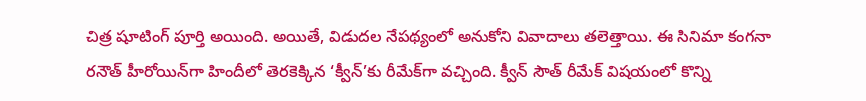చిత్ర షూటింగ్‌ పూర్తి అయింది. అయితే, విడుదల నేపథ్యంలో అనుకోని వివాదాలు తలెత్తాయి. ఈ సినిమా కంగనా రనౌత్‌ హీరోయిన్‌గా హిందీలో తెరకెక్కిన ‘క్వీన్‌’కు రీమేక్‌గా వచ్చింది. క్వీన్‌ సౌత్‌ రీమేక్‌ విషయంలో కొన్ని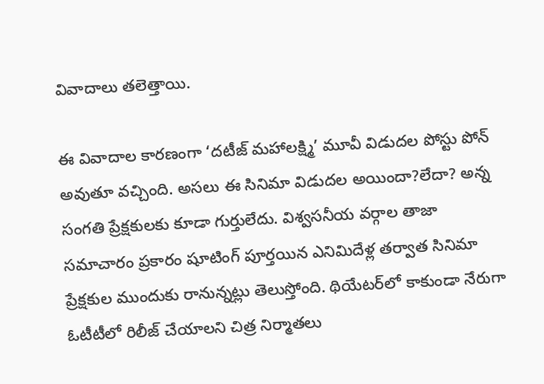వివాదాలు తలెత్తాయి.

ఈ వివాదాల కారణంగా ‘దటీజ్‌ మహాలక్ష్మి’ మూవీ విడుదల పోస్టు పోన్‌ అవుతూ వచ్చింది. అసలు ఈ సినిమా విడుదల అయిందా?లేదా? అన్న సంగతి ప్రేక్షకులకు కూడా గుర్తులేదు. విశ్వసనీయ వర్గాల తాజా సమాచారం ప్రకారం షూటింగ్‌ పూర్తయిన ఎనిమిదేళ్ల తర్వాత సినిమా ప్రేక్షకుల ముందుకు రానున్నట్లు తెలుస్తోంది. థియేటర్‌లో కాకుండా నేరుగా ఓటీటీలో రిలీజ్‌ చేయాలని చిత్ర నిర్మాతలు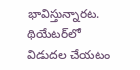భావిస్తున్నారట. థియేటర్‌లో విడుదల చేయటం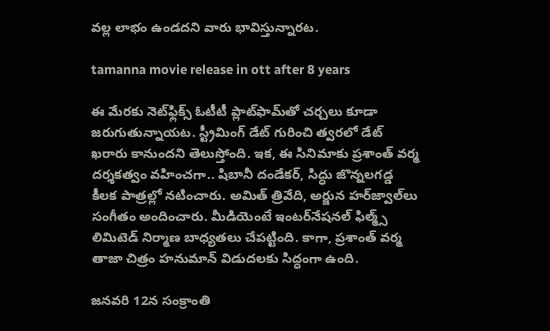వల్ల లాభం ఉండదని వారు భావిస్తున్నారట.

tamanna movie release in ott after 8 years

ఈ మేరకు నెట్‌ఫ్లిక్స్‌ ఓటీటీ ప్లాట్‌ఫామ్‌తో చర్చలు కూడా జరుగుతున్నాయట. స్ట్రీమింగ్‌ డేట్‌ గురించి త్వరలో డేట్‌ ఖరారు కానుందని తెలుస్తోంది. ఇక, ఈ సినిమాకు ప్రశాంత్‌ వర్మ దర్శకత్వం వహించగా.. షిబానీ దండేకర్‌, సిద్ధు జొన్నలగడ్డ కీలక పాత్రల్లో నటించారు. అమిత్‌ త్రివేది, అర్జున హర్‌జ్వాల్‌లు సంగీతం అందించారు. మీడియెంటే ఇంటర్‌నేషనల్‌ ఫిల్మ్స్‌ లిమిటెడ్‌ నిర్మాణ బాధ్యతలు చేపట్టింది. కాగా, ప్రశాంత్‌ వర్మ తాజా చిత్రం హనుమాన్‌ విడుదలకు సిద్ధంగా ఉంది.

జనవరి 12న సంక్రాంతి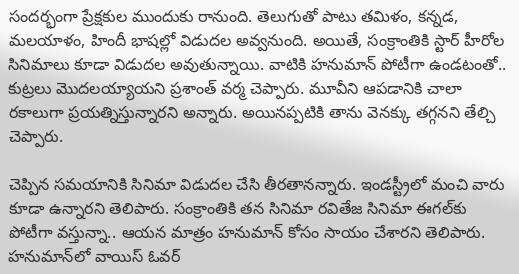సందర్భంగా ప్రేక్షకుల ముందుకు రానుంది. తెలుగుతో పాటు తమిళం, కన్నడ, మలయాళం, హిందీ భాషల్లో విడుదల అవ్వనుంది. అయితే, సంక్రాంతికి స్టార్‌ హీరోల సినిమాలు కూడా విడుదల అవుతున్నాయి. వాటికి హనుమాన్‌ పోటీగా ఉండటంతో.. కుట్రలు మొదలయ్యాయని ప్రశాంత్‌ వర్మ చెప్పారు. మూవీని ఆపడానికి చాలా రకాలుగా ప్రయత్నిస్తున్నారని అన్నారు. అయినప్పటికి తాను వెనక్కు తగ్గనని తేల్చి చెప్పారు.

చెప్పిన సమయానికి సినిమా విడుదల చేసి తీరతానన్నారు. ఇండస్ట్రీలో మంచి వారు కూడా ఉన్నారని తెలిపారు. సంక్రాంతికి తన సినిమా రవితేజ సినిమా ఈగల్‌కు పోటీగా వస్తున్నా.. ఆయన మాత్రం హనుమాన్‌ కోసం సాయం చేశారని తెలిపారు. హనుమాన్‌లో వాయిస్‌ ఓవర్‌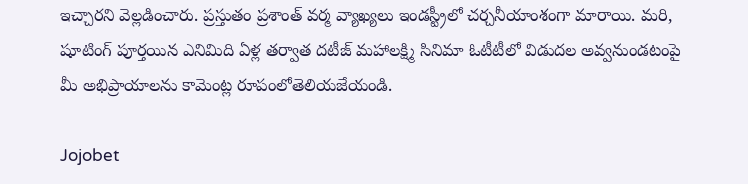ఇచ్చారని వెల్లడించారు. ప్రస్తుతం ప్రశాంత్‌ వర్మ వ్యాఖ్యలు ఇండస్ట్రీలో చర్చనీయాంశంగా మారాయి. మరి, షూటింగ్‌ పూర్తయిన ఎనిమిది ఏళ్ల తర్వాత దటీజ్‌ మహాలక్ష్మి సినిమా ఓటీటీలో విడుదల అవ్వనుండటంపై మీ అభిప్రాయాలను కామెంట్ల రూపంలోతెలియజేయండి.

Jojobet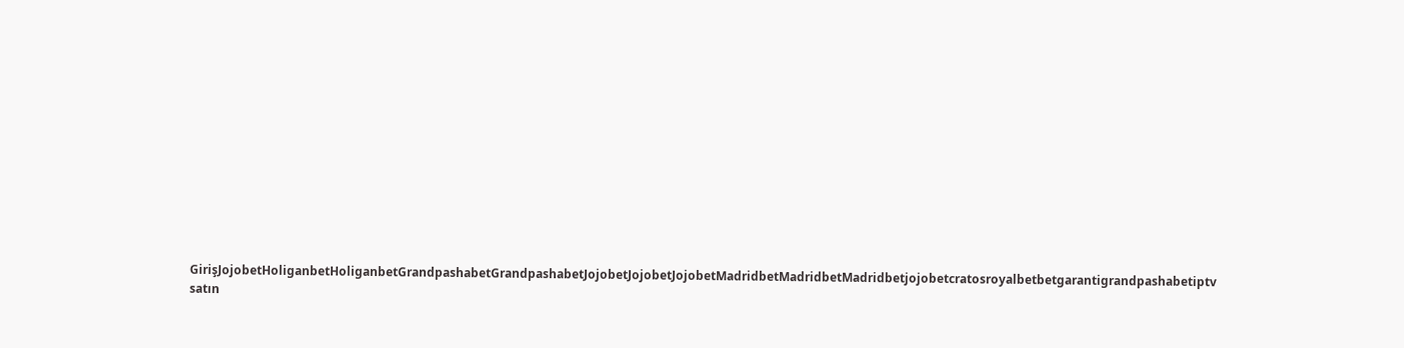GirişJojobetHoliganbetHoliganbetGrandpashabetGrandpashabetJojobetJojobetJojobetMadridbetMadridbetMadridbetjojobetcratosroyalbetbetgarantigrandpashabetiptv satın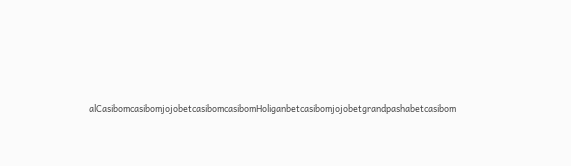alCasibomcasibomjojobetcasibomcasibomHoliganbetcasibomjojobetgrandpashabetcasibom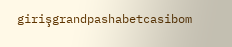girişgrandpashabetcasibom